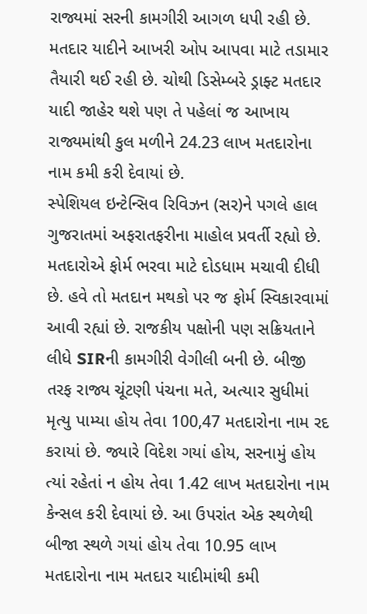રાજ્યમાં સરની કામગીરી આગળ ધપી રહી છે. મતદાર યાદીને આખરી ઓપ આપવા માટે તડામાર તૈયારી થઈ રહી છે. ચોથી ડિસેમ્બરે ડ્રાફ્ટ મતદાર યાદી જાહેર થશે પણ તે પહેલાં જ આખાય રાજ્યમાંથી કુલ મળીને 24.23 લાખ મતદારોના નામ કમી કરી દેવાયાં છે.
સ્પેશિયલ ઇન્ટેન્સિવ રિવિઝન (સર)ને પગલે હાલ ગુજરાતમાં અફરાતફરીના માહોલ પ્રવર્તી રહ્યો છે. મતદારોએ ફોર્મ ભરવા માટે દોડધામ મચાવી દીધી છે. હવે તો મતદાન મથકો પર જ ફોર્મ સ્વિકારવામાં આવી રહ્યાં છે. રાજકીય પક્ષોની પણ સક્રિયતાને લીધે SIRની કામગીરી વેગીલી બની છે. બીજી તરફ રાજ્ય ચૂંટણી પંચના મતે, અત્યાર સુધીમાં મૃત્યુ પામ્યા હોય તેવા 100,47 મતદારોના નામ રદ કરાયાં છે. જ્યારે વિદેશ ગયાં હોય, સરનામું હોય ત્યાં રહેતાં ન હોય તેવા 1.42 લાખ મતદારોના નામ કેન્સલ કરી દેવાયાં છે. આ ઉપરાંત એક સ્થળેથી બીજા સ્થળે ગયાં હોય તેવા 10.95 લાખ મતદારોના નામ મતદાર યાદીમાંથી કમી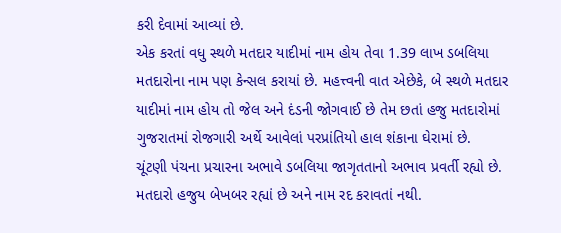કરી દેવામાં આવ્યાં છે.
એક કરતાં વધુ સ્થળે મતદાર યાદીમાં નામ હોય તેવા 1.39 લાખ ડબલિયા મતદારોના નામ પણ કેન્સલ કરાયાં છે. મહત્ત્વની વાત એછેકે, બે સ્થળે મતદાર યાદીમાં નામ હોય તો જેલ અને દંડની જોગવાઈ છે તેમ છતાં હજુ મતદારોમાં ગુજરાતમાં રોજગારી અર્થે આવેલાં પરપ્રાંતિયો હાલ શંકાના ઘેરામાં છે.
ચૂંટણી પંચના પ્રચારના અભાવે ડબલિયા જાગૃતતાનો અભાવ પ્રવર્તી રહ્યો છે. મતદારો હજુય બેખબર રહ્યાં છે અને નામ રદ કરાવતાં નથી.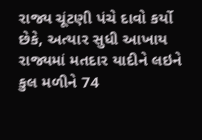રાજ્ય ચૂંટણી પંચે દાવો કર્યો છેકે, અત્યાર સુધી આખાય રાજ્યમાં મતદાર યાદીને લઇને કુલ મળીને 74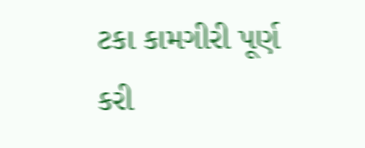ટકા કામગીરી પૂર્ણ કરી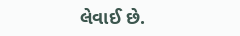લેવાઈ છે.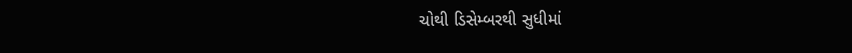ચોથી ડિસેમ્બરથી સુધીમાં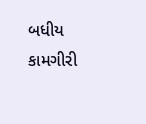બધીય કામગીરી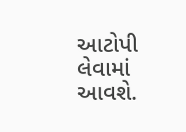આટોપી લેવામાં આવશે.